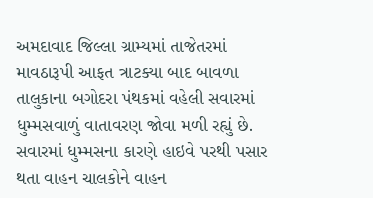અમદાવાદ જિલ્લા ગ્રામ્યમાં તાજેતરમાં માવઠારૂપી આફત ત્રાટક્યા બાદ બાવળા તાલુકાના બગોદરા પંથકમાં વહેલી સવારમાં ધુમ્મસવાળું વાતાવરણ જોવા મળી રહ્યું છે. સવારમાં ધુમ્મસના કારણે હાઇવે પરથી પસાર થતા વાહન ચાલકોને વાહન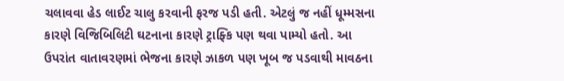ચલાવવા હેડ લાઈટ ચાલુ કરવાની ફરજ પડી હતી. એટલું જ નહીં ધૂમ્મસના કારણે વિજિબિલિટી ઘટનાના કારણે ટ્રાફ્કિ પણ થવા પામ્યો હતો. આ ઉપરાંત વાતાવરણમાં ભેજના કારણે ઝાકળ પણ ખૂબ જ પડવાથી માવઠના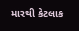મારથી કેટલાક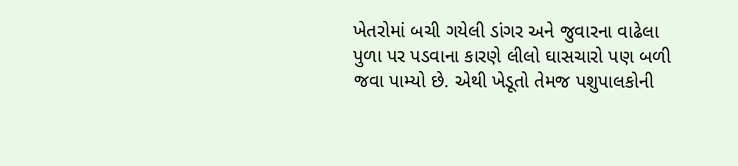ખેતરોમાં બચી ગયેલી ડાંગર અને જુવારના વાઢેલા પુળા પર પડવાના કારણે લીલો ઘાસચારો પણ બળી જવા પામ્યો છે. એથી ખેડૂતો તેમજ પશુપાલકોની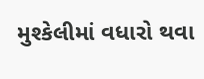મુશ્કેલીમાં વધારો થવા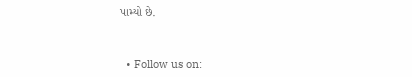પામ્યો છે.



  • Follow us on: